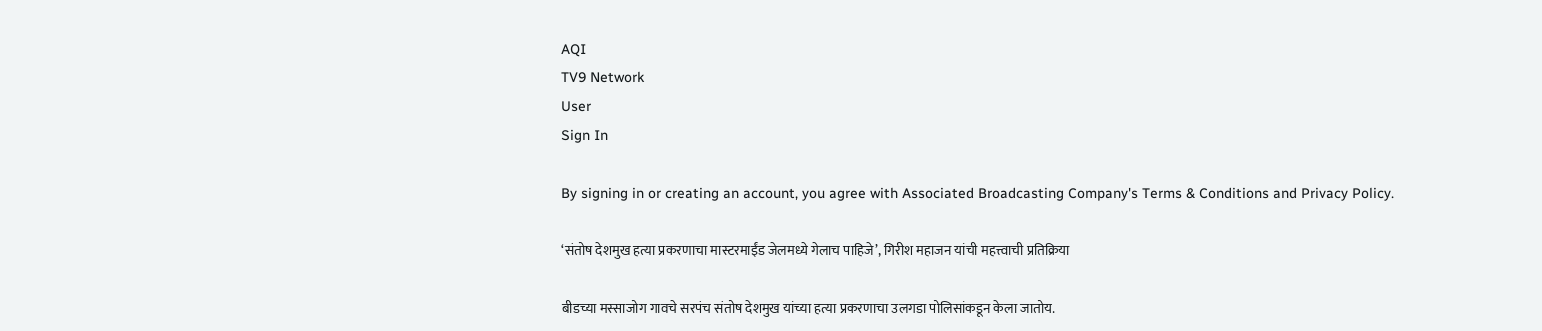AQI
TV9 Network
User
Sign In

By signing in or creating an account, you agree with Associated Broadcasting Company's Terms & Conditions and Privacy Policy.

‘संतोष देशमुख हत्या प्रकरणाचा मास्टरमाईंड जेलमध्ये गेलाच पाहिजे’, गिरीश महाजन यांची महत्त्वाची प्रतिक्रिया

बीडच्या मस्साजोग गावचे सरपंच संतोष देशमुख यांच्या हत्या प्रकरणाचा उलगडा पोलिसांकडून केला जातोय.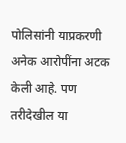पोलिसांनी याप्रकरणी अनेक आरोपींना अटक केली आहे. पण तरीदेखील या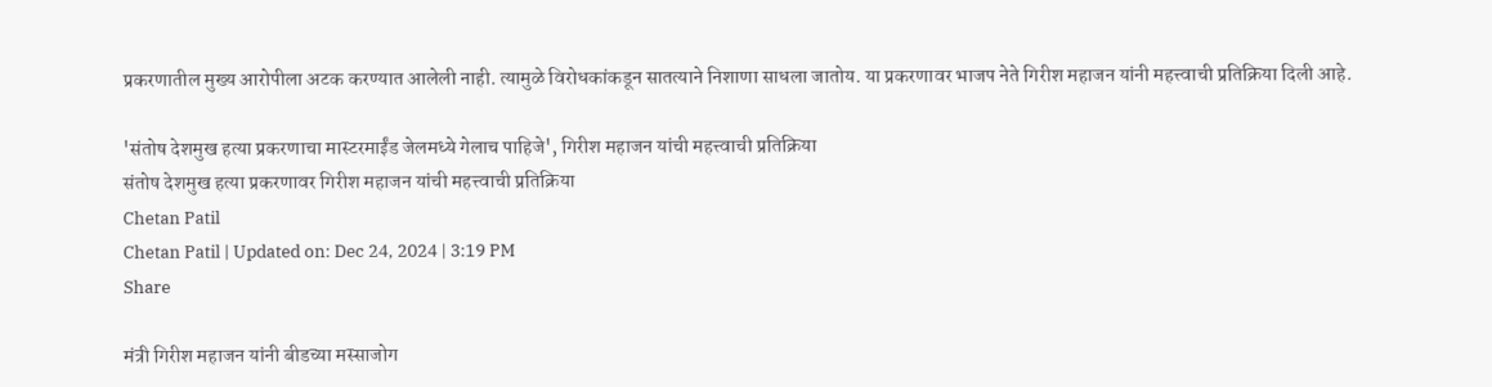प्रकरणातील मुख्य आरोपीला अटक करण्यात आलेली नाही. त्यामुळे विरोधकांकडून सातत्याने निशाणा साधला जातोय. या प्रकरणावर भाजप नेते गिरीश महाजन यांनी महत्त्वाची प्रतिक्रिया दिली आहे.

'संतोष देशमुख हत्या प्रकरणाचा मास्टरमाईंड जेलमध्ये गेलाच पाहिजे', गिरीश महाजन यांची महत्त्वाची प्रतिक्रिया
संतोष देशमुख हत्या प्रकरणावर गिरीश महाजन यांची महत्त्वाची प्रतिक्रिया
Chetan Patil
Chetan Patil | Updated on: Dec 24, 2024 | 3:19 PM
Share

मंत्री गिरीश महाजन यांनी बीडच्या मस्साजोग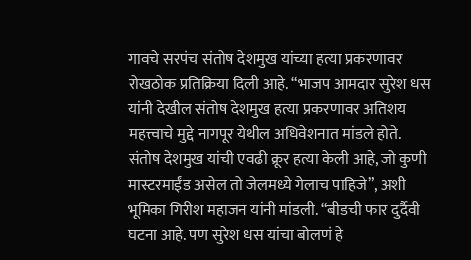गावचे सरपंच संतोष देशमुख यांच्या हत्या प्रकरणावर रोखठोक प्रतिक्रिया दिली आहे. “भाजप आमदार सुरेश धस यांनी देखील संतोष देशमुख हत्या प्रकरणावर अतिशय महत्त्वाचे मुद्दे नागपूर येथील अधिवेशनात मांडले होते. संतोष देशमुख यांची एवढी क्रूर हत्या केली आहे, जो कुणी मास्टरमाईंड असेल तो जेलमध्ये गेलाच पाहिजे”, अशी भूमिका गिरीश महाजन यांनी मांडली. “बीडची फार दुर्दैवी घटना आहे. पण सुरेश धस यांचा बोलणं हे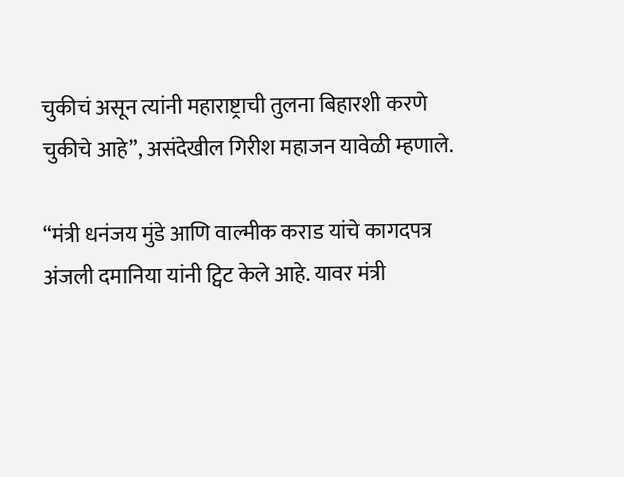चुकीचं असून त्यांनी महाराष्ट्राची तुलना बिहारशी करणे चुकीचे आहे”, असंदेखील गिरीश महाजन यावेळी म्हणाले.

“मंत्री धनंजय मुंडे आणि वाल्मीक कराड यांचे कागदपत्र अंजली दमानिया यांनी ट्विट केले आहे. यावर मंत्री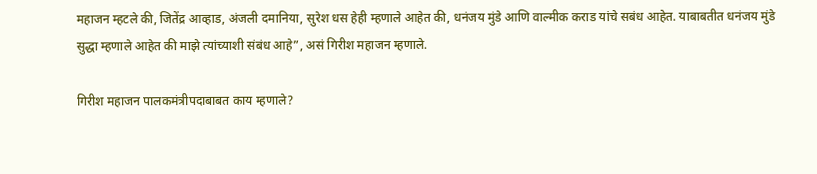महाजन म्हटले की, जितेंद्र आव्हाड, अंजली दमानिया, सुरेश धस हेही म्हणाले आहेत की, धनंजय मुंडे आणि वाल्मीक कराड यांचे सबंध आहेत. याबाबतीत धनंजय मुंडे सुद्धा म्हणाले आहेत की माझे त्यांच्याशी संबंध आहे”, असं गिरीश महाजन म्हणाले.

गिरीश महाजन पालकमंत्रीपदाबाबत काय म्हणाले?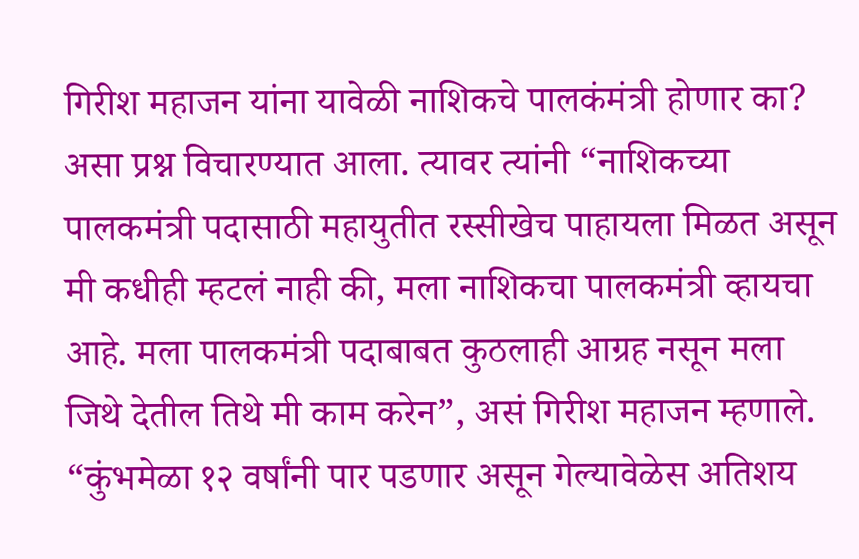गिरीश महाजन यांना यावेळी नाशिकचे पालकंमंत्री होणार का? असा प्रश्न विचारण्यात आला. त्यावर त्यांनी “नाशिकच्या पालकमंत्री पदासाठी महायुतीत रस्सीखेच पाहायला मिळत असून मी कधीही म्हटलं नाही की, मला नाशिकचा पालकमंत्री व्हायचा आहे. मला पालकमंत्री पदाबाबत कुठलाही आग्रह नसून मला जिथे देतील तिथे मी काम करेन”, असं गिरीश महाजन म्हणाले. “कुंभमेळा १२ वर्षांनी पार पडणार असून गेल्यावेळेस अतिशय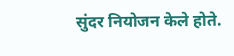सुंदर नियोजन केले होते.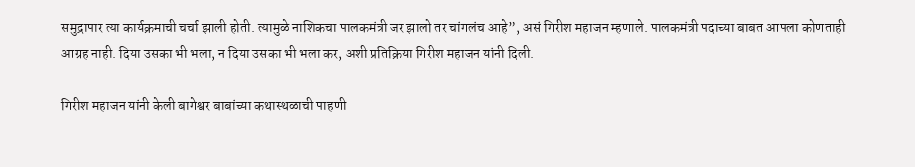समुद्रापार त्या कार्यक्रमाची चर्चा झाली होती. त्यामुळे नाशिकचा पालकमंत्री जर झालो तर चांगलंच आहे”, असं गिरीश महाजन म्हणाले. पालकमंत्री पदाच्या बाबत आपला कोणताही आग्रह नाही. दिया उसका भी भला, न दिया उसका भी भला कर, अशी प्रतिक्रिया गिरीश महाजन यांनी दिली.

गिरीश महाजन यांनी केली बागेश्वर बाबांच्या कथास्थळाची पाहणी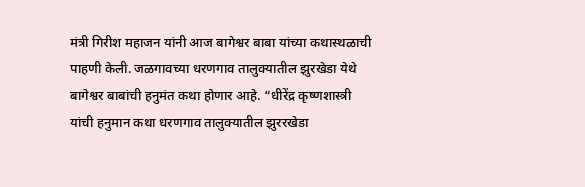मंत्री गिरीश महाजन यांनी आज बागेश्वर बाबा यांच्या कथास्थळाची पाहणी केली. जळगावच्या धरणगाव तालुक्यातील झुरखेडा येथे बागेश्वर बाबांची हनुमंत कथा होणार आहे. “धीरेंद्र कृष्णशास्त्री यांची हनुमान कथा धरणगाव तालुक्यातील झुररखेडा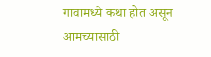गावामध्ये कथा होत असून आमच्यासाठी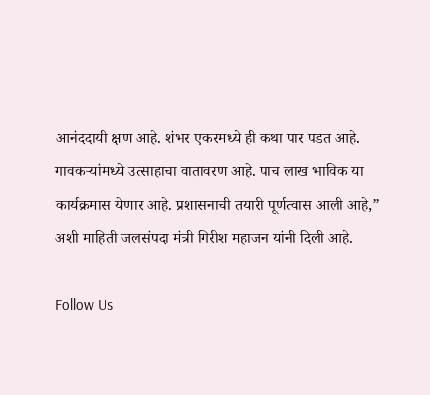आनंददायी क्षण आहे. शंभर एकरमध्ये ही कथा पार पडत आहे. गावकऱ्यांमध्ये उत्साहाचा वातावरण आहे. पाच लाख भाविक या कार्यक्रमास येणार आहे. प्रशासनाची तयारी पूर्णत्वास आली आहे,” अशी माहिती जलसंपदा मंत्री गिरीश महाजन यांनी दिली आहे.

Follow Us